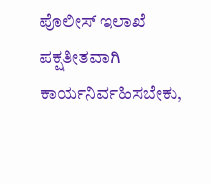ಪೊಲೀಸ್ ಇಲಾಖೆ ಪಕ್ಷತೀತವಾಗಿ ಕಾರ್ಯನಿರ್ವಹಿಸಬೇಕು,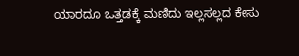ಯಾರದೂ ಒತ್ತಡಕ್ಕೆ ಮಣಿದು ಇಲ್ಲಸಲ್ಲದ ಕೇಸು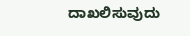ದಾಖಲಿಸುವುದು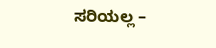ಸರಿಯಲ್ಲ –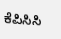ಕೆಪಿಸಿಸಿ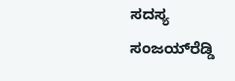ಸದಸ್ಯ ಸಂಜಯ್‍ರೆಡ್ಡಿ